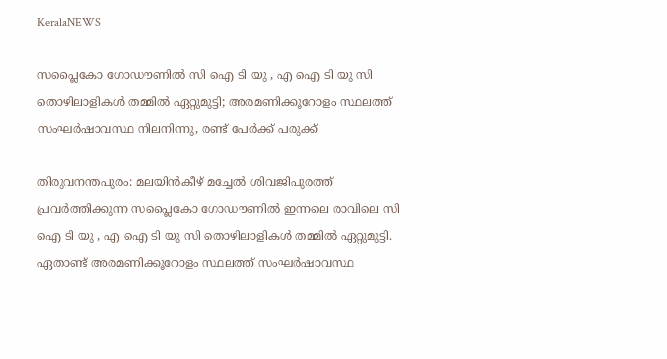KeralaNEWS

സപ്ലൈകോ ഗോഡൗണിൽ സി ഐ ടി യു , എ ഐ ടി യു സി തൊഴിലാളികള്‍ തമ്മില്‍ ഏറ്റുമുട്ടി; അരമണിക്കൂറോളം സ്ഥലത്ത് സംഘര്‍ഷാവസ്ഥ നിലനിന്നു, രണ്ട് പേർക്ക് പരുക്ക്

തിരുവനന്തപുരം: മലയിൻകീഴ് മച്ചേൽ ശിവജിപുരത്ത് പ്രവര്‍ത്തിക്കുന്ന സപ്ലൈകോ ഗോഡൗണിൽ ഇന്നലെ രാവിലെ സി ഐ ടി യു , എ ഐ ടി യു സി തൊഴിലാളികള്‍ തമ്മില്‍ ഏറ്റുമുട്ടി. ഏതാണ്ട് അരമണിക്കൂറോളം സ്ഥലത്ത് സംഘര്‍ഷാവസ്ഥ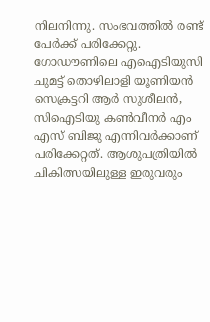നിലനിന്നു. സംഭവത്തിൽ രണ്ട് പേർക്ക് പരിക്കേറ്റു. ഗോഡൗണിലെ എഐടിയുസി ചുമട്ട് തൊഴിലാളി യൂണിയന്‍ സെക്രട്ടറി ആര്‍ സുശീലന്‍, സിഐടിയു കണ്‍വീനര്‍ എം എസ് ബിജു എന്നിവര്‍ക്കാണ് പരിക്കേറ്റത്. ആശുപത്രിയില്‍ ചികിത്സയിലുള്ള ഇരുവരും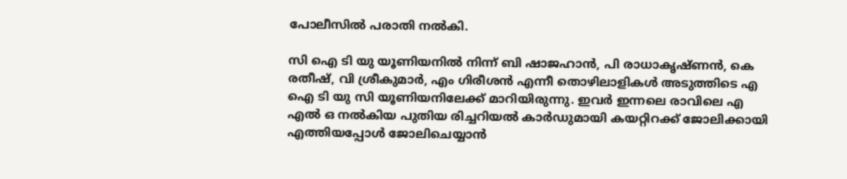പോലീസില്‍ പരാതി നല്‍കി.

സി ഐ ടി യു യൂണിയനിൽ നിന്ന് ബി ഷാജഹാൻ, പി രാധാകൃഷ്ണൻ, കെ രതീഷ്, വി ശ്രീകുമാർ, എം ഗിരീശൻ എന്നീ തൊഴിലാളികൾ അടുത്തിടെ എ ഐ ടി യു സി യൂണിയനിലേക്ക് മാറിയിരുന്നു. ഇവർ ഇന്നലെ രാവിലെ എ എൽ ഒ നൽകിയ പുതിയ രിച്ചറിയൽ കാർഡുമായി കയറ്റിറക്ക് ജോലിക്കായി എത്തിയപ്പോള്‍ ജോലിചെയ്യാൻ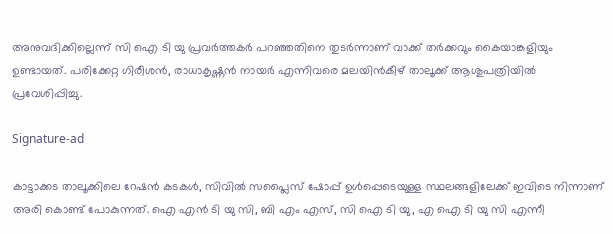അനുവദിക്കില്ലെന്ന് സി ഐ ടി യു പ്രവർത്തകർ പറഞ്ഞതിനെ തുടർന്നാണ് വാക്ക് തർക്കവും കൈയാങ്കളിയും ഉണ്ടായത്. പരിക്കേറ്റ ഗിരീശൻ, രാധാകൃഷ്ണൻ നായർ എന്നിവരെ മലയിൻകീഴ് താലൂക്ക് ആശുപത്രിയിൽ പ്രവേശിപ്പിച്ചു.

Signature-ad

കാട്ടാക്കട താലൂക്കിലെ റേഷൻ കടകൾ, സിവിൽ സപ്ലൈസ് ഷോപ്പ് ഉൾപ്പെടെയുള്ള സ്ഥലങ്ങളിലേക്ക് ഇവിടെ നിന്നാണ് അരി കൊണ്ട് പോകുന്നത്. ഐ എൻ ടി യു സി, ബി എം എസ്, സി ഐ ടി യു, എ ഐ ടി യു സി എന്നീ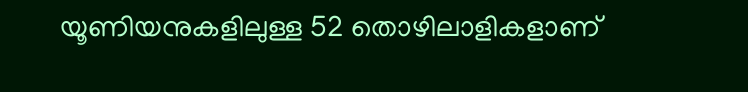യൂണിയനുകളിലുള്ള 52 തൊഴിലാളികളാണ്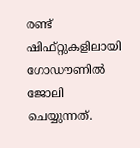രണ്ട് ഷിഫ്റ്റുകളിലായി ഗോഡൗണിൽ ജോലി ചെയ്യുന്നത്.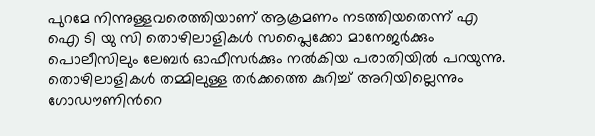പുറമേ നിന്നുള്ളവരെത്തിയാണ് ആക്രമണം നടത്തിയതെന്ന് എ ഐ ടി യു സി തൊഴിലാളികൾ സപ്ലൈക്കോ മാനേജർക്കും പൊലീസിലും ലേബർ ഓഫീസർക്കും നല്‍കിയ പരാതിയില്‍ പറയുന്നു. തൊഴിലാളികള്‍ തമ്മിലുള്ള തര്‍ക്കത്തെ കുറിച്ച് അറിയില്ലെന്നും ഗോഡൗണിന്‍റെ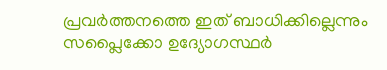പ്രവര്‍ത്തനത്തെ ഇത് ബാധിക്കില്ലെന്നും സപ്ലൈക്കോ ഉദ്യോഗസ്ഥര്‍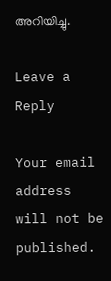അറിയിച്ചു.

Leave a Reply

Your email address will not be published.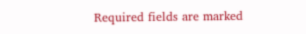Required fields are marked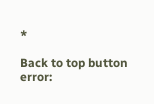*

Back to top button
error: